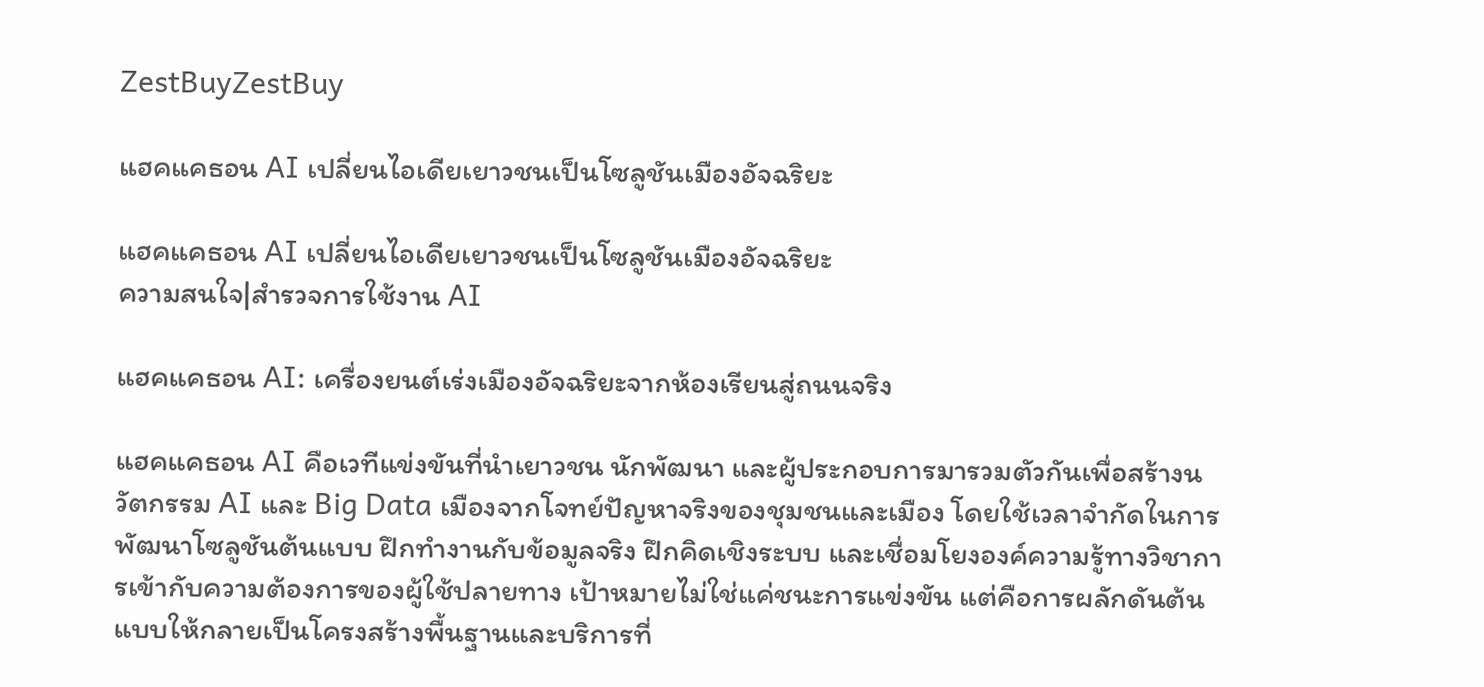ZestBuyZestBuy

แฮคแคธอน AI เปลี่ยนไอเดียเยาวชนเป็นโซลูชันเมืองอัจฉริยะ

แฮคแคธอน AI เปลี่ยนไอเดียเยาวชนเป็นโซลูชันเมืองอัจฉริยะ
ความสนใจ|สำรวจการใช้งาน AI

แฮคแคธอน AI: เครื่องยนต์เร่งเมืองอัจฉริยะจากห้องเรียนสู่ถนนจริง

แฮคแคธอน AI คือเวทีแข่งขันที่นำเยาวชน นักพัฒนา และผู้ประกอบการมารวมตัวกันเพื่อสร้างนวัตกรรม AI และ Big Data เมืองจากโจทย์ปัญหาจริงของชุมชนและเมือง โดยใช้เวลาจำกัดในการพัฒนาโซลูชันต้นแบบ ฝึกทำงานกับข้อมูลจริง ฝึกคิดเชิงระบบ และเชื่อมโยงองค์ความรู้ทางวิชาการเข้ากับความต้องการของผู้ใช้ปลายทาง เป้าหมายไม่ใช่แค่ชนะการแข่งขัน แต่คือการผลักดันต้นแบบให้กลายเป็นโครงสร้างพื้นฐานและบริการที่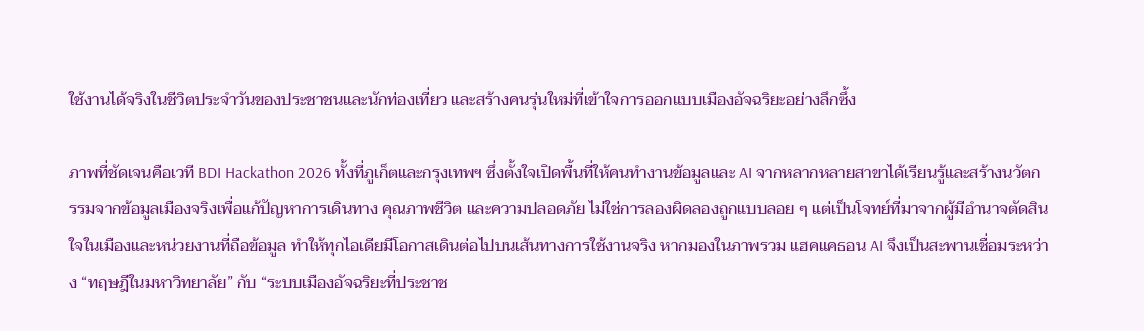ใช้งานได้จริงในชีวิตประจำวันของประชาชนและนักท่องเที่ยว และสร้างคนรุ่นใหม่ที่เข้าใจการออกแบบเมืองอัจฉริยะอย่างลึกซึ้ง

ภาพที่ชัดเจนคือเวที BDI Hackathon 2026 ทั้งที่ภูเก็ตและกรุงเทพฯ ซึ่งตั้งใจเปิดพื้นที่ให้คนทำงานข้อมูลและ AI จากหลากหลายสาขาได้เรียนรู้และสร้างนวัตกรรมจากข้อมูลเมืองจริงเพื่อแก้ปัญหาการเดินทาง คุณภาพชีวิต และความปลอดภัย ไม่ใช่การลองผิดลองถูกแบบลอย ๆ แต่เป็นโจทย์ที่มาจากผู้มีอำนาจตัดสินใจในเมืองและหน่วยงานที่ถือข้อมูล ทำให้ทุกไอเดียมีโอกาสเดินต่อไปบนเส้นทางการใช้งานจริง หากมองในภาพรวม แฮคแคธอน AI จึงเป็นสะพานเชื่อมระหว่าง “ทฤษฎีในมหาวิทยาลัย” กับ “ระบบเมืองอัจฉริยะที่ประชาช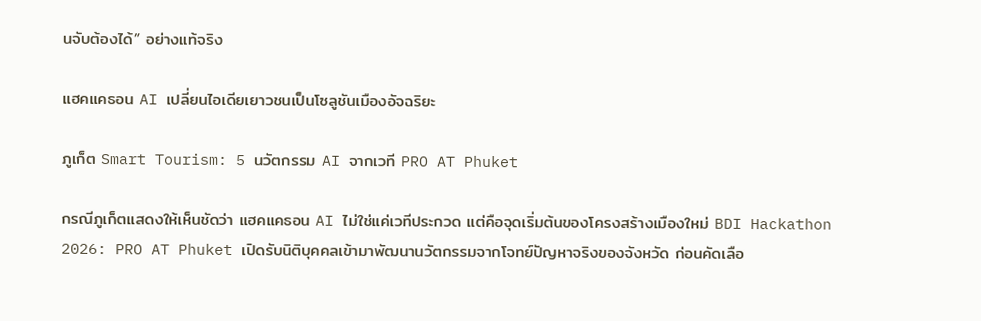นจับต้องได้” อย่างแท้จริง

แฮคแคธอน AI เปลี่ยนไอเดียเยาวชนเป็นโซลูชันเมืองอัจฉริยะ

ภูเก็ต Smart Tourism: 5 นวัตกรรม AI จากเวที PRO AT Phuket

กรณีภูเก็ตแสดงให้เห็นชัดว่า แฮคแคธอน AI ไม่ใช่แค่เวทีประกวด แต่คือจุดเริ่มต้นของโครงสร้างเมืองใหม่ BDI Hackathon 2026: PRO AT Phuket เปิดรับนิติบุคคลเข้ามาพัฒนานวัตกรรมจากโจทย์ปัญหาจริงของจังหวัด ก่อนคัดเลือ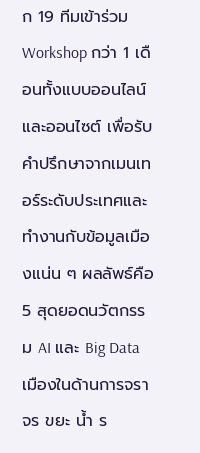ก 19 ทีมเข้าร่วม Workshop กว่า 1 เดือนทั้งแบบออนไลน์และออนไซต์ เพื่อรับคำปรึกษาจากเมนเทอร์ระดับประเทศและทำงานกับข้อมูลเมืองแน่น ๆ ผลลัพธ์คือ 5 สุดยอดนวัตกรรม AI และ Big Data เมืองในด้านการจราจร ขยะ น้ำ ร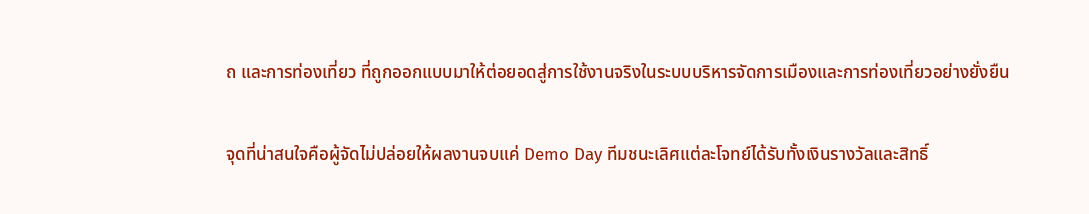ถ และการท่องเที่ยว ที่ถูกออกแบบมาให้ต่อยอดสู่การใช้งานจริงในระบบบริหารจัดการเมืองและการท่องเที่ยวอย่างยั่งยืน

จุดที่น่าสนใจคือผู้จัดไม่ปล่อยให้ผลงานจบแค่ Demo Day ทีมชนะเลิศแต่ละโจทย์ได้รับทั้งเงินรางวัลและสิทธิ์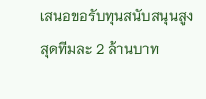เสนอขอรับทุนสนับสนุนสูงสุดทีมละ 2 ล้านบาท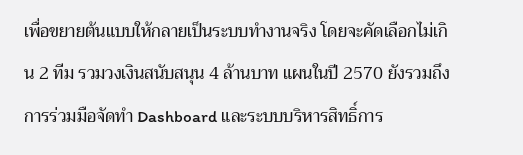เพื่อขยายต้นแบบให้กลายเป็นระบบทำงานจริง โดยจะคัดเลือกไม่เกิน 2 ทีม รวมวงเงินสนับสนุน 4 ล้านบาท แผนในปี 2570 ยังรวมถึงการร่วมมือจัดทำ Dashboard และระบบบริหารสิทธิ์การ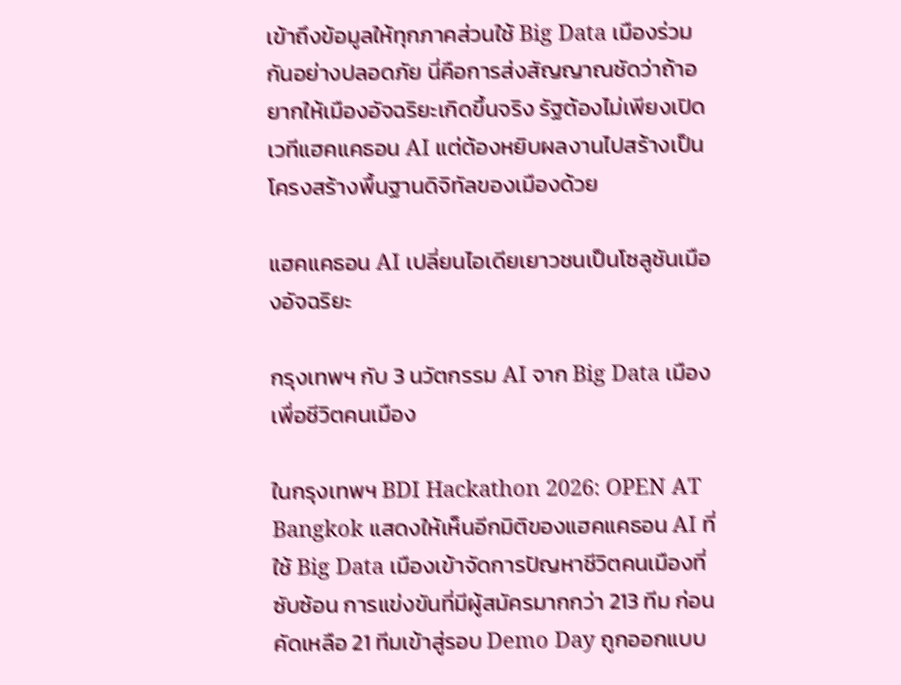เข้าถึงข้อมูลให้ทุกภาคส่วนใช้ Big Data เมืองร่วมกันอย่างปลอดภัย นี่คือการส่งสัญญาณชัดว่าถ้าอยากให้เมืองอัจฉริยะเกิดขึ้นจริง รัฐต้องไม่เพียงเปิดเวทีแฮคแคธอน AI แต่ต้องหยิบผลงานไปสร้างเป็นโครงสร้างพื้นฐานดิจิทัลของเมืองด้วย

แฮคแคธอน AI เปลี่ยนไอเดียเยาวชนเป็นโซลูชันเมืองอัจฉริยะ

กรุงเทพฯ กับ 3 นวัตกรรม AI จาก Big Data เมืองเพื่อชีวิตคนเมือง

ในกรุงเทพฯ BDI Hackathon 2026: OPEN AT Bangkok แสดงให้เห็นอีกมิติของแฮคแคธอน AI ที่ใช้ Big Data เมืองเข้าจัดการปัญหาชีวิตคนเมืองที่ซับซ้อน การแข่งขันที่มีผู้สมัครมากกว่า 213 ทีม ก่อนคัดเหลือ 21 ทีมเข้าสู่รอบ Demo Day ถูกออกแบบ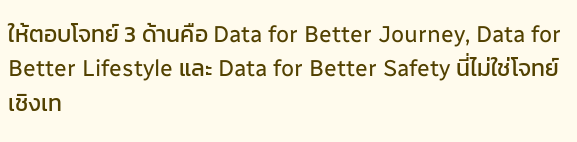ให้ตอบโจทย์ 3 ด้านคือ Data for Better Journey, Data for Better Lifestyle และ Data for Better Safety นี่ไม่ใช่โจทย์เชิงเท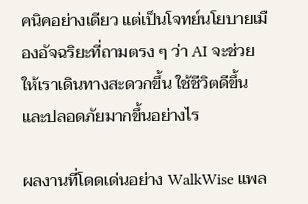คนิคอย่างเดียว แต่เป็นโจทย์นโยบายเมืองอัจฉริยะที่ถามตรง ๆ ว่า AI จะช่วยให้เราเดินทางสะดวกขึ้น ใช้ชีวิตดีขึ้น และปลอดภัยมากขึ้นอย่างไร

ผลงานที่โดดเด่นอย่าง WalkWise แพล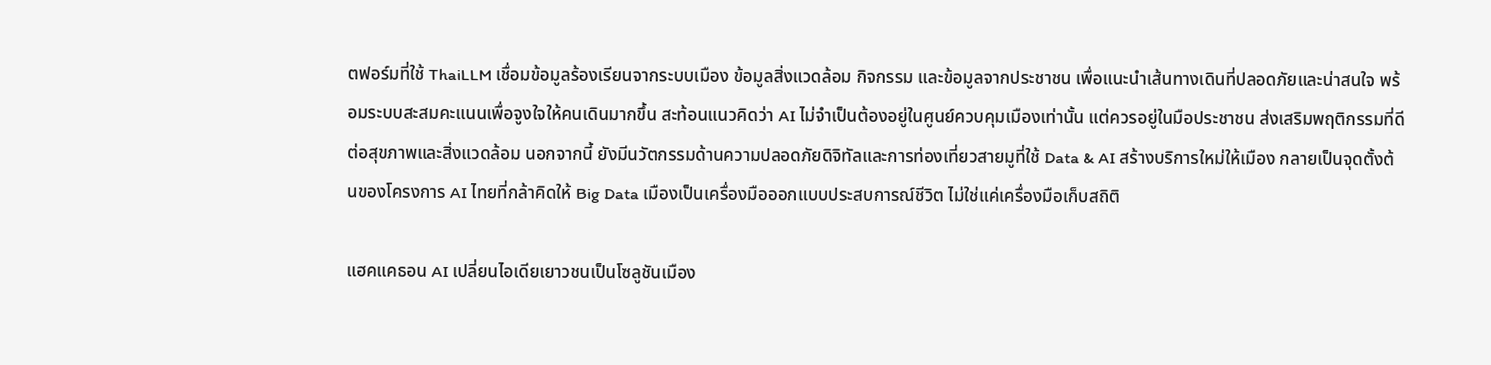ตฟอร์มที่ใช้ ThaiLLM เชื่อมข้อมูลร้องเรียนจากระบบเมือง ข้อมูลสิ่งแวดล้อม กิจกรรม และข้อมูลจากประชาชน เพื่อแนะนำเส้นทางเดินที่ปลอดภัยและน่าสนใจ พร้อมระบบสะสมคะแนนเพื่อจูงใจให้คนเดินมากขึ้น สะท้อนแนวคิดว่า AI ไม่จำเป็นต้องอยู่ในศูนย์ควบคุมเมืองเท่านั้น แต่ควรอยู่ในมือประชาชน ส่งเสริมพฤติกรรมที่ดีต่อสุขภาพและสิ่งแวดล้อม นอกจากนี้ ยังมีนวัตกรรมด้านความปลอดภัยดิจิทัลและการท่องเที่ยวสายมูที่ใช้ Data & AI สร้างบริการใหม่ให้เมือง กลายเป็นจุดตั้งต้นของโครงการ AI ไทยที่กล้าคิดให้ Big Data เมืองเป็นเครื่องมือออกแบบประสบการณ์ชีวิต ไม่ใช่แค่เครื่องมือเก็บสถิติ

แฮคแคธอน AI เปลี่ยนไอเดียเยาวชนเป็นโซลูชันเมือง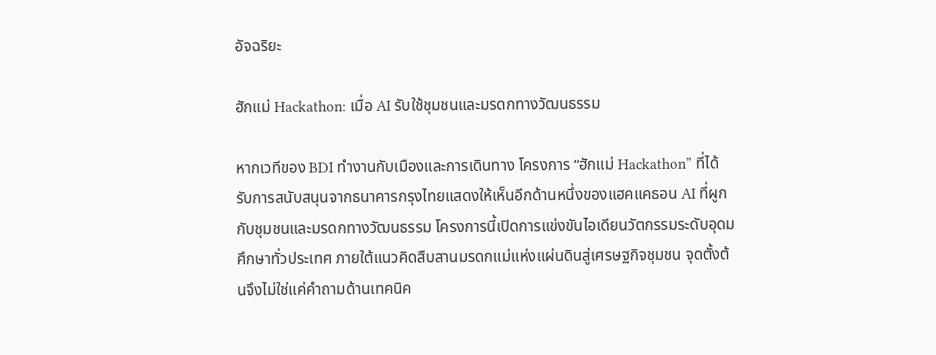อัจฉริยะ

ฮักแม่ Hackathon: เมื่อ AI รับใช้ชุมชนและมรดกทางวัฒนธรรม

หากเวทีของ BDI ทำงานกับเมืองและการเดินทาง โครงการ “ฮักแม่ Hackathon” ที่ได้รับการสนับสนุนจากธนาคารกรุงไทยแสดงให้เห็นอีกด้านหนึ่งของแฮคแคธอน AI ที่ผูกกับชุมชนและมรดกทางวัฒนธรรม โครงการนี้เปิดการแข่งขันไอเดียนวัตกรรมระดับอุดมศึกษาทั่วประเทศ ภายใต้แนวคิดสืบสานมรดกแม่แห่งแผ่นดินสู่เศรษฐกิจชุมชน จุดตั้งต้นจึงไม่ใช่แค่คำถามด้านเทคนิค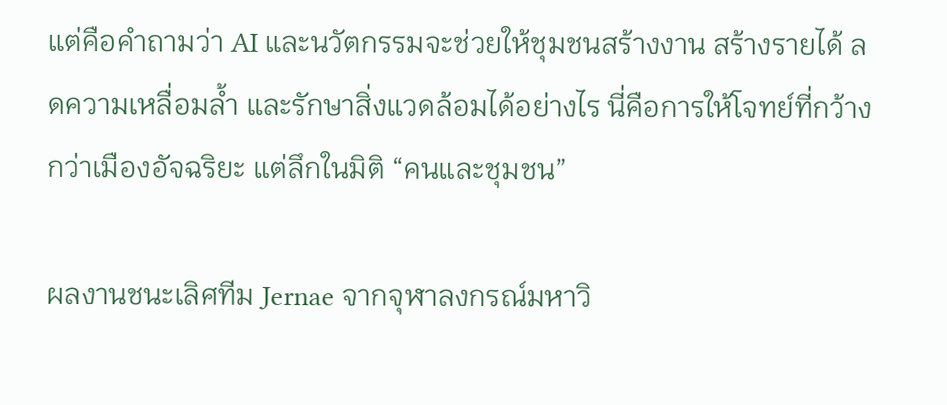แต่คือคำถามว่า AI และนวัตกรรมจะช่วยให้ชุมชนสร้างงาน สร้างรายได้ ลดความเหลื่อมล้ำ และรักษาสิ่งแวดล้อมได้อย่างไร นี่คือการให้โจทย์ที่กว้างกว่าเมืองอัจฉริยะ แต่ลึกในมิติ “คนและชุมชน”

ผลงานชนะเลิศทีม Jernae จากจุฬาลงกรณ์มหาวิ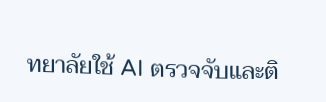ทยาลัยใช้ AI ตรวจจับและติ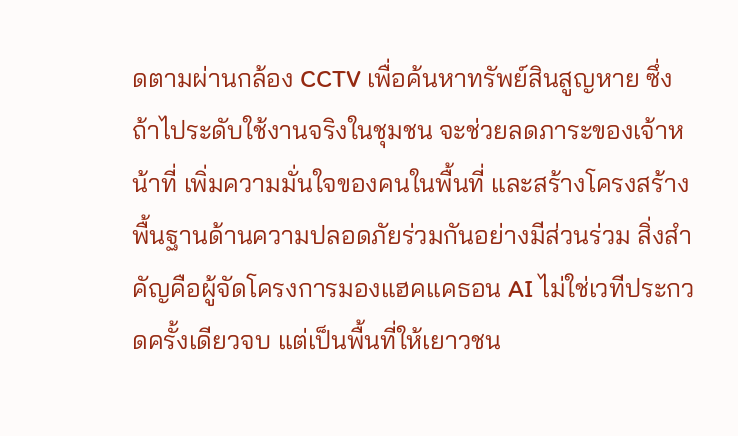ดตามผ่านกล้อง CCTV เพื่อค้นหาทรัพย์สินสูญหาย ซึ่งถ้าไประดับใช้งานจริงในชุมชน จะช่วยลดภาระของเจ้าหน้าที่ เพิ่มความมั่นใจของคนในพื้นที่ และสร้างโครงสร้างพื้นฐานด้านความปลอดภัยร่วมกันอย่างมีส่วนร่วม สิ่งสำคัญคือผู้จัดโครงการมองแฮคแคธอน AI ไม่ใช่เวทีประกวดครั้งเดียวจบ แต่เป็นพื้นที่ให้เยาวชน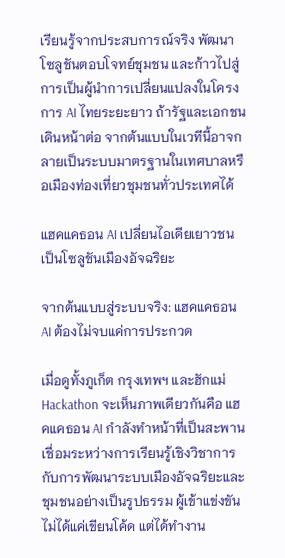เรียนรู้จากประสบการณ์จริง พัฒนาโซลูชันตอบโจทย์ชุมชน และก้าวไปสู่การเป็นผู้นำการเปลี่ยนแปลงในโครงการ AI ไทยระยะยาว ถ้ารัฐและเอกชนเดินหน้าต่อ จากต้นแบบในเวทีนี้อาจกลายเป็นระบบมาตรฐานในเทศบาลหรือเมืองท่องเที่ยวชุมชนทั่วประเทศได้

แฮคแคธอน AI เปลี่ยนไอเดียเยาวชนเป็นโซลูชันเมืองอัจฉริยะ

จากต้นแบบสู่ระบบจริง: แฮคแคธอน AI ต้องไม่จบแค่การประกวด

เมื่อดูทั้งภูเก็ต กรุงเทพฯ และฮักแม่ Hackathon จะเห็นภาพเดียวกันคือ แฮคแคธอน AI กำลังทำหน้าที่เป็นสะพานเชื่อมระหว่างการเรียนรู้เชิงวิชาการกับการพัฒนาระบบเมืองอัจฉริยะและชุมชนอย่างเป็นรูปธรรม ผู้เข้าแข่งขันไม่ได้แค่เขียนโค้ด แต่ได้ทำงาน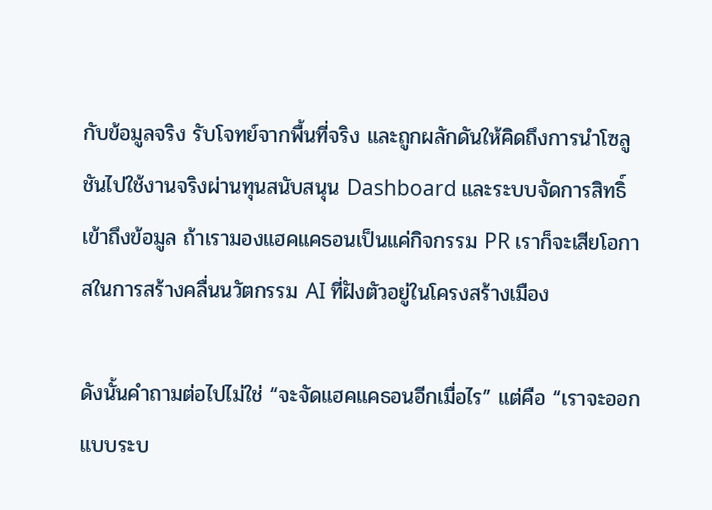กับข้อมูลจริง รับโจทย์จากพื้นที่จริง และถูกผลักดันให้คิดถึงการนำโซลูชันไปใช้งานจริงผ่านทุนสนับสนุน Dashboard และระบบจัดการสิทธิ์เข้าถึงข้อมูล ถ้าเรามองแฮคแคธอนเป็นแค่กิจกรรม PR เราก็จะเสียโอกาสในการสร้างคลื่นนวัตกรรม AI ที่ฝังตัวอยู่ในโครงสร้างเมือง

ดังนั้นคำถามต่อไปไม่ใช่ “จะจัดแฮคแคธอนอีกเมื่อไร” แต่คือ “เราจะออกแบบระบ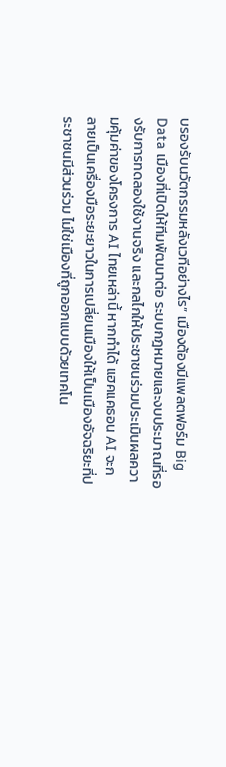บรองรับนวัตกรรมหลังเวทีอย่างไร” เมืองต้องมีแพลตฟอร์ม Big Data เมืองที่เปิดให้ทีมพัฒนาต่อ ระบบกฎหมายและงบประมาณที่รองรับการทดลองใช้งานจริง และกลไกให้ประชาชนร่วมประเมินผลความคุ้มค่าของโครงการ AI ไทยเหล่านี้ หากทำได้ แฮคแคธอน AI จะกลายเป็นเครื่องมือระยะยาวในการเปลี่ยนเมืองให้เป็นเมืองอัจฉริยะที่ประชาชนมีส่วนร่วม ไม่ใช่เมืองที่ถูกออกแบบด้วยเทคโน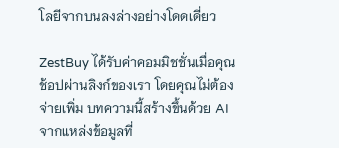โลยีจากบนลงล่างอย่างโดดเดี่ยว

ZestBuy ได้รับค่าคอมมิชชั่นเมื่อคุณช้อปผ่านลิงก์ของเรา โดยคุณไม่ต้องจ่ายเพิ่ม บทความนี้สร้างขึ้นด้วย AI จากแหล่งข้อมูลที่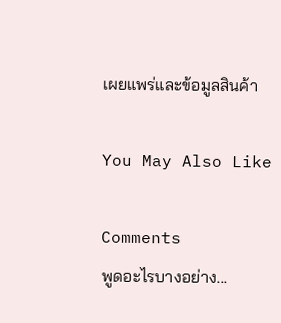เผยแพร่และข้อมูลสินค้า

You May Also Like

Comments
พูดอะไรบางอย่าง...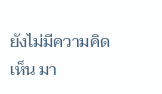ยังไม่มีความคิดเห็น มา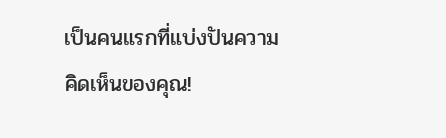เป็นคนแรกที่แบ่งปันความคิดเห็นของคุณ!